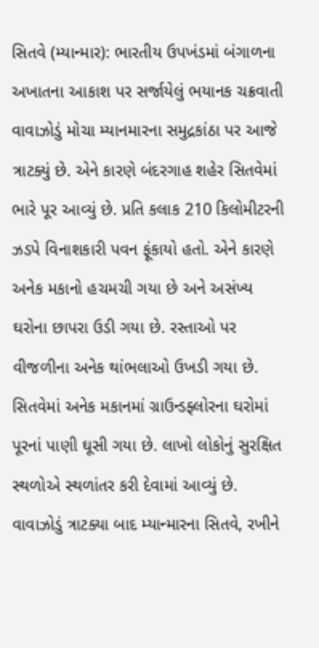સિતવે (મ્યાન્માર): ભારતીય ઉપખંડમાં બંગાળના અખાતના આકાશ પર સર્જાયેલું ભયાનક ચક્રવાતી વાવાઝોડું મોચા મ્યાનમારના સમુદ્રકાંઠા પર આજે ત્રાટક્યું છે. એને કારણે બંદરગાહ શહેર સિતવેમાં ભારે પૂર આવ્યું છે. પ્રતિ કલાક 210 કિલોમીટરની ઝડપે વિનાશકારી પવન ફૂંકાયો હતો. એને કારણે અનેક મકાનો હચમચી ગયા છે અને અસંખ્ય ઘરોના છાપરા ઉડી ગયા છે. રસ્તાઓ પર વીજળીના અનેક થાંભલાઓ ઉખડી ગયા છે.
સિતવેમાં અનેક મકાનમાં ગ્રાઉન્ડફ્લોરના ઘરોમાં પૂરનાં પાણી ઘૂસી ગયા છે. લાખો લોકોનું સુરક્ષિત સ્થળોએ સ્થળાંતર કરી દેવામાં આવ્યું છે. વાવાઝોડું ત્રાટક્યા બાદ મ્યાન્મારના સિતવે, રખીને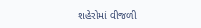શહેરોમાં વીજળી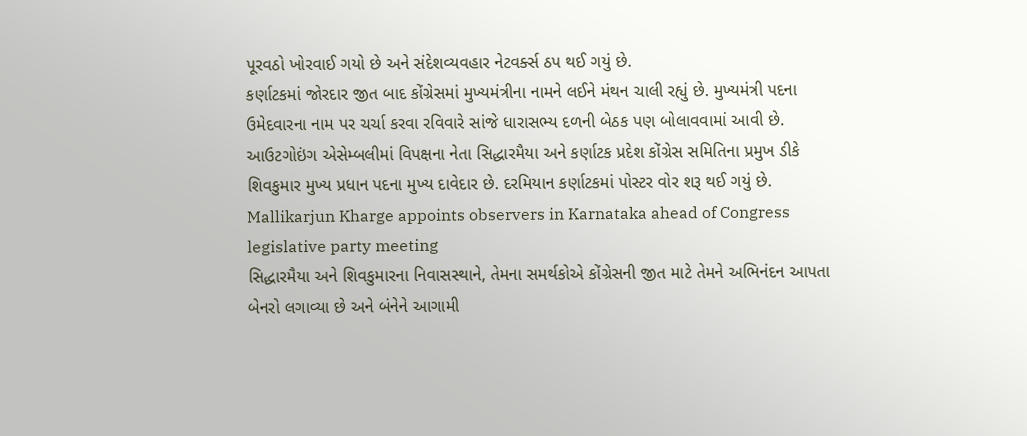પૂરવઠો ખોરવાઈ ગયો છે અને સંદેશવ્યવહાર નેટવર્ક્સ ઠપ થઈ ગયું છે.
કર્ણાટકમાં જોરદાર જીત બાદ કોંગ્રેસમાં મુખ્યમંત્રીના નામને લઈને મંથન ચાલી રહ્યું છે. મુખ્યમંત્રી પદના ઉમેદવારના નામ પર ચર્ચા કરવા રવિવારે સાંજે ધારાસભ્ય દળની બેઠક પણ બોલાવવામાં આવી છે. આઉટગોઇંગ એસેમ્બલીમાં વિપક્ષના નેતા સિદ્ધારમૈયા અને કર્ણાટક પ્રદેશ કોંગ્રેસ સમિતિના પ્રમુખ ડીકે શિવકુમાર મુખ્ય પ્રધાન પદના મુખ્ય દાવેદાર છે. દરમિયાન કર્ણાટકમાં પોસ્ટર વોર શરૂ થઈ ગયું છે.
Mallikarjun Kharge appoints observers in Karnataka ahead of Congress legislative party meeting
સિદ્ધારમૈયા અને શિવકુમારના નિવાસસ્થાને, તેમના સમર્થકોએ કોંગ્રેસની જીત માટે તેમને અભિનંદન આપતા બેનરો લગાવ્યા છે અને બંનેને આગામી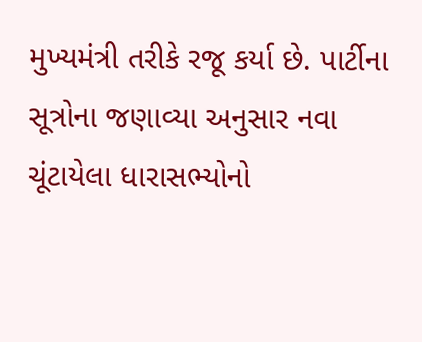મુખ્યમંત્રી તરીકે રજૂ કર્યા છે. પાર્ટીના સૂત્રોના જણાવ્યા અનુસાર નવા ચૂંટાયેલા ધારાસભ્યોનો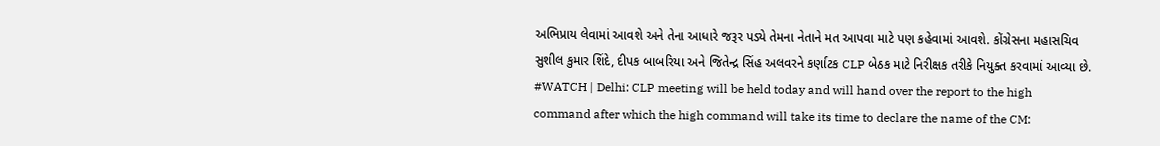અભિપ્રાય લેવામાં આવશે અને તેના આધારે જરૂર પડ્યે તેમના નેતાને મત આપવા માટે પણ કહેવામાં આવશે. કોંગ્રેસના મહાસચિવ સુશીલ કુમાર શિંદે, દીપક બાબરિયા અને જિતેન્દ્ર સિંહ અલવરને કર્ણાટક CLP બેઠક માટે નિરીક્ષક તરીકે નિયુક્ત કરવામાં આવ્યા છે.
#WATCH | Delhi: CLP meeting will be held today and will hand over the report to the high command after which the high command will take its time to declare the name of the CM: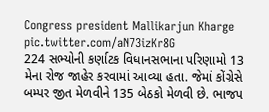Congress president Mallikarjun Kharge pic.twitter.com/aN73izKr8G
224 સભ્યોની કર્ણાટક વિધાનસભાના પરિણામો 13 મેના રોજ જાહેર કરવામાં આવ્યા હતા. જેમાં કોંગ્રેસે બમ્પર જીત મેળવીને 135 બેઠકો મેળવી છે. ભાજપ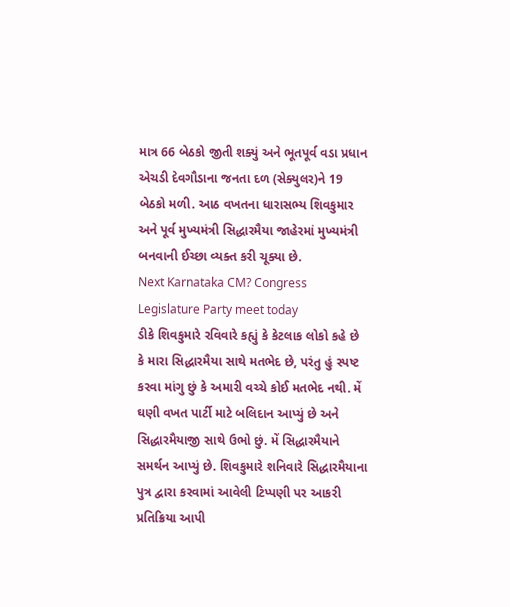માત્ર 66 બેઠકો જીતી શક્યું અને ભૂતપૂર્વ વડા પ્રધાન એચડી દેવગૌડાના જનતા દળ (સેક્યુલર)ને 19 બેઠકો મળી. આઠ વખતના ધારાસભ્ય શિવકુમાર અને પૂર્વ મુખ્યમંત્રી સિદ્ધારમૈયા જાહેરમાં મુખ્યમંત્રી બનવાની ઈચ્છા વ્યક્ત કરી ચૂક્યા છે.
Next Karnataka CM? Congress Legislature Party meet today
ડીકે શિવકુમારે રવિવારે કહ્યું કે કેટલાક લોકો કહે છે કે મારા સિદ્ધારમૈયા સાથે મતભેદ છે, પરંતુ હું સ્પષ્ટ કરવા માંગુ છું કે અમારી વચ્ચે કોઈ મતભેદ નથી. મેં ઘણી વખત પાર્ટી માટે બલિદાન આપ્યું છે અને સિદ્ધારમૈયાજી સાથે ઉભો છું. મેં સિદ્ધારમૈયાને સમર્થન આપ્યું છે. શિવકુમારે શનિવારે સિદ્ધારમૈયાના પુત્ર દ્વારા કરવામાં આવેલી ટિપ્પણી પર આકરી પ્રતિક્રિયા આપી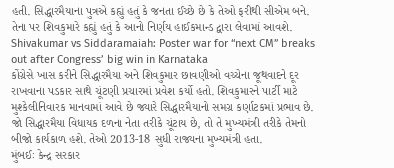હતી. સિદ્ધારમૈયાના પુત્રએ કહ્યું હતું કે જનતા ઈચ્છે છે કે તેઓ ફરીથી સીએમ બને. તેના પર શિવકુમારે કહ્યું હતું કે આનો નિર્ણય હાઈકમાન્ડ દ્વારા લેવામાં આવશે.
Shivakumar vs Siddaramaiah: Poster war for “next CM” breaks out after Congress’ big win in Karnataka
કોંગ્રેસે ખાસ કરીને સિદ્ધારમૈયા અને શિવકુમાર છાવણીઓ વચ્ચેના જૂથવાદને દૂર રાખવાના પડકાર સાથે ચૂંટણી પ્રચારમાં પ્રવેશ કર્યો હતો. શિવકુમારને પાર્ટી માટે મુશ્કેલીનિવારક માનવામાં આવે છે જ્યારે સિદ્ધારમૈયાનો સમગ્ર કર્ણાટકમાં પ્રભાવ છે. જો સિદ્ધારમૈયા વિધાયક દળના નેતા તરીકે ચૂંટાય છે, તો તે મુખ્યમંત્રી તરીકે તેમનો બીજો કાર્યકાળ હશે. તેઓ 2013-18 સુધી રાજ્યના મુખ્યમંત્રી હતા.
મુંબઈઃ કેન્દ્ર સરકાર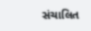સંચાલિત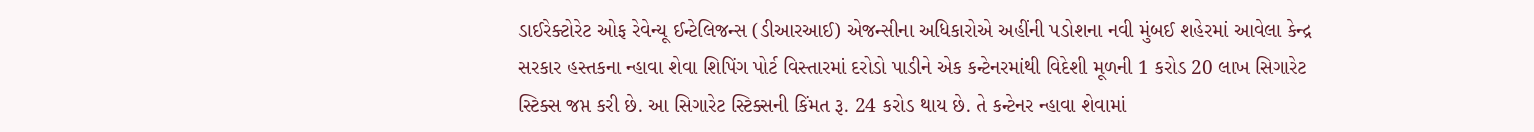ડાઈરેક્ટોરેટ ઓફ રેવેન્યૂ ઈન્ટેલિજન્સ (ડીઆરઆઈ) એજન્સીના અધિકારોએ અહીંની પડોશના નવી મુંબઈ શહેરમાં આવેલા કેન્દ્ર સરકાર હસ્તકના ન્હાવા શેવા શિપિંગ પોર્ટ વિસ્તારમાં દરોડો પાડીને એક કન્ટેનરમાંથી વિદેશી મૂળની 1 કરોડ 20 લાખ સિગારેટ સ્ટિક્સ જપ્ત કરી છે. આ સિગારેટ સ્ટિક્સની કિંમત રૂ. 24 કરોડ થાય છે. તે કન્ટેનર ન્હાવા શેવામાં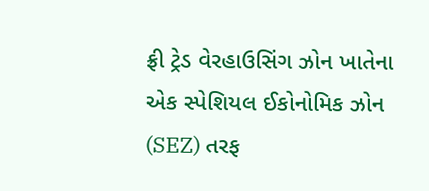ફ્રી ટ્રેડ વેરહાઉસિંગ ઝોન ખાતેના એક સ્પેશિયલ ઈકોનોમિક ઝોન (SEZ) તરફ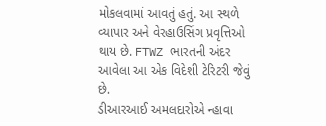મોકલવામાં આવતું હતું. આ સ્થળે વ્યાપાર અને વેરહાઉસિંગ પ્રવૃત્તિઓ થાય છે. FTWZ ભારતની અંદર આવેલા આ એક વિદેશી ટેરિટરી જેવું છે.
ડીઆરઆઈ અમલદારોએ ન્હાવા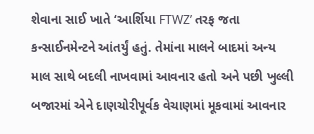શેવાના સાઈ ખાતે ‘આર્શિયા FTWZ’ તરફ જતા કન્સાઈનમેન્ટને આંતર્યું હતું. તેમાંના માલને બાદમાં અન્ય માલ સાથે બદલી નાખવામાં આવનાર હતો અને પછી ખુલ્લી બજારમાં એને દાણચોરીપૂર્વક વેચાણમાં મૂકવામાં આવનાર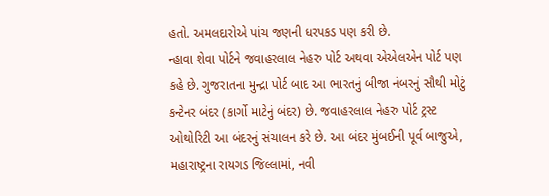હતો. અમલદારોએ પાંચ જણની ધરપકડ પણ કરી છે.
ન્હાવા શેવા પોર્ટને જવાહરલાલ નેહરુ પોર્ટ અથવા એએલએન પોર્ટ પણ કહે છે. ગુજરાતના મુન્દ્રા પોર્ટ બાદ આ ભારતનું બીજા નંબરનું સૌથી મોટું કન્ટેનર બંદર (કાર્ગો માટેનું બંદર) છે. જવાહરલાલ નેહરુ પોર્ટ ટ્રસ્ટ ઓથોરિટી આ બંદરનું સંચાલન કરે છે. આ બંદર મુંબઈની પૂર્વ બાજુએ, મહારાષ્ટ્રના રાયગડ જિલ્લામાં, નવી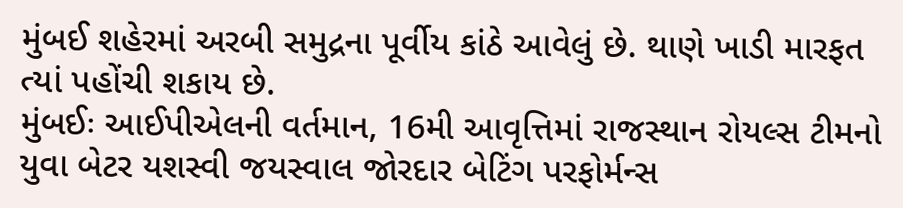મુંબઈ શહેરમાં અરબી સમુદ્રના પૂર્વીય કાંઠે આવેલું છે. થાણે ખાડી મારફત ત્યાં પહોંચી શકાય છે.
મુંબઈઃ આઈપીએલની વર્તમાન, 16મી આવૃત્તિમાં રાજસ્થાન રોયલ્સ ટીમનો યુવા બેટર યશસ્વી જયસ્વાલ જોરદાર બેટિંગ પરફોર્મન્સ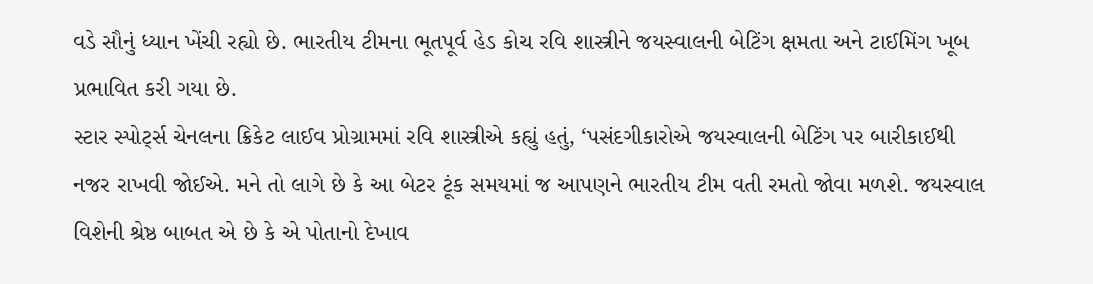વડે સૌનું ધ્યાન ખેંચી રહ્યો છે. ભારતીય ટીમના ભૂતપૂર્વ હેડ કોચ રવિ શાસ્ત્રીને જયસ્વાલની બેટિંગ ક્ષમતા અને ટાઈમિંગ ખૂબ પ્રભાવિત કરી ગયા છે.
સ્ટાર સ્પોર્ટ્સ ચેનલના ક્રિકેટ લાઈવ પ્રોગ્રામમાં રવિ શાસ્ત્રીએ કહ્યું હતું, ‘પસંદગીકારોએ જયસ્વાલની બેટિંગ પર બારીકાઈથી નજર રાખવી જોઈએ. મને તો લાગે છે કે આ બેટર ટૂંક સમયમાં જ આપણને ભારતીય ટીમ વતી રમતો જોવા મળશે. જયસ્વાલ વિશેની શ્રેષ્ઠ બાબત એ છે કે એ પોતાનો દેખાવ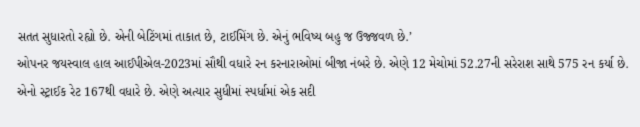સતત સુધારતો રહ્યો છે. એની બેટિંગમાં તાકાત છે, ટાઈમિંગ છે. એનું ભવિષ્ય બહુ જ ઉજ્જવળ છે.’
ઓપનર જયસ્વાલ હાલ આઈપીએલ-2023માં સૌથી વધારે રન કરનારાઓમાં બીજા નંબરે છે. એણે 12 મેચોમાં 52.27ની સરેરાશ સાથે 575 રન કર્યા છે. એનો સ્ટ્રાઈક રેટ 167થી વધારે છે. એણે અત્યાર સુધીમાં સ્પર્ધામાં એક સદી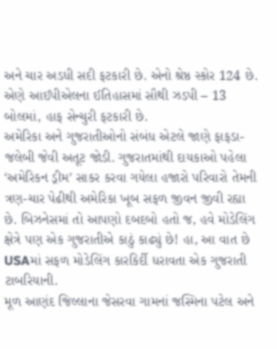અને ચાર અડધી સદી ફટકારી છે. એનો શ્રેષ્ઠ સ્કોર 124 છે. એણે આઈપીએલના ઈતિહાસમાં સૌથી ઝડપી – 13 બોલમાં, હાફ સેન્ચુરી ફટકારી છે.
અમેરિકા અને ગુજરાતીઓનો સંબંધ એટલે જાણે ફાફડા-જલેબી જેવી અતૂટ જોડી. ગુજરાતમાંથી દાયકાઓ પહેલા ‘અમેરિકન ડ્રીમ’ સાકર કરવા ગયેલા હજારો પરિવારો તેમની ત્રણ-ચાર પેઢીથી અમેરિકા ખૂબ સફળ જીવન જીવી રહ્યા છે. બિઝનેસમાં તો આપણો દબદબો હતો જ, હવે મોડેલિંગ ક્ષેત્રે પણ એક ગુજરાતીએ કાઠું કાઢ્યું છે! હા, આ વાત છે USAમાં સફળ મોડેલિંગ કારકિર્દી ધરાવતા એક ગુજરાતી ટાબરિયાની.
મૂળ આણંદ જિલ્લાના જેસરવા ગામનાં જસ્મિના પટેલ અને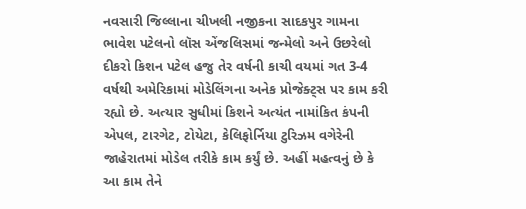નવસારી જિલ્લાના ચીખલી નજીકના સાદકપુર ગામના ભાવેશ પટેલનો લૉસ એંજલિસમાં જન્મેલો અને ઉછરેલો દીકરો કિશન પટેલ હજુ તેર વર્ષની કાચી વયમાં ગત 3-4 વર્ષથી અમેરિકામાં મોડેલિંગના અનેક પ્રોજેક્ટ્સ પર કામ કરી રહ્યો છે. અત્યાર સુધીમાં કિશને અત્યંત નામાંકિત કંપની એપલ, ટારગેટ, ટોયેટા, કેલિફોર્નિયા ટુરિઝમ વગેરેની જાહેરાતમાં મોડેલ તરીકે કામ કર્યું છે. અહીં મહત્વનું છે કે આ કામ તેને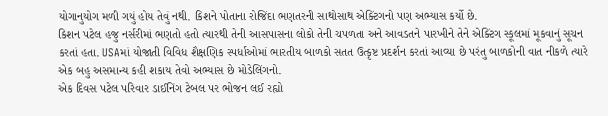યોગાનુયોગ મળી ગયું હોય તેવું નથી. કિશને પોતાના રોજિંદા ભણતરની સાથોસાથ એક્ટિંગનો પણ અભ્યાસ કર્યો છે.
કિશન પટેલ હજુ નર્સરીમાં ભણતો હતો ત્યારથી તેની આસપાસના લોકો તેની ચપળતા અને આવડતને પારખીને તેને એક્ટિંગ સ્કૂલમાં મૂકવાનું સૂચન કરતાં હતા. USAમાં યોજાતી વિવિધ શૈક્ષણિક સ્પર્ધાઓમાં ભારતીય બાળકો સતત ઉત્કૃષ્ટ પ્રદર્શન કરતાં આવ્યા છે પરંતુ બાળકોની વાત નીકળે ત્યારે એક બહુ અસમાન્ય કહી શકાય તેવો અભ્યાસ છે મોડેલિંગનો.
એક દિવસ પટેલ પરિવાર ડાઈનિંગ ટેબલ પર ભોજન લઈ રહ્યો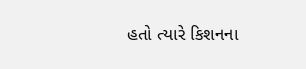હતો ત્યારે કિશનના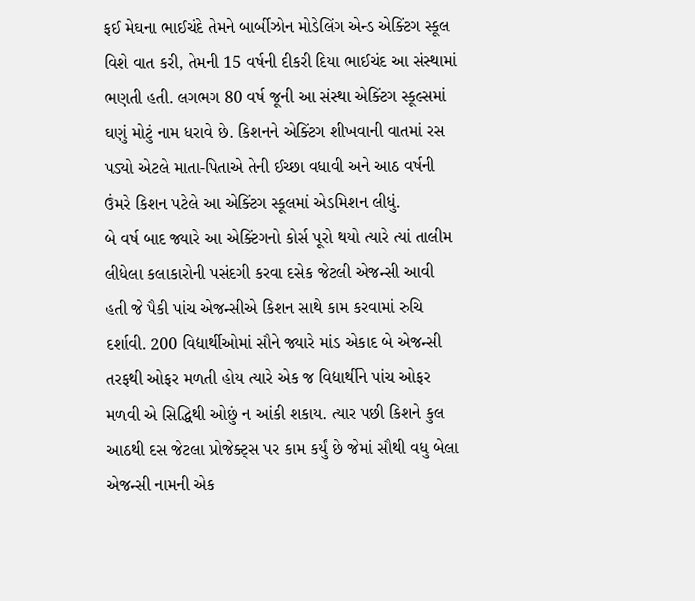ફઈ મેઘના ભાઈચંદે તેમને બાર્બીઝોન મોડેલિંગ એન્ડ એક્ટિંગ સ્કૂલ વિશે વાત કરી, તેમની 15 વર્ષની દીકરી દિયા ભાઈચંદ આ સંસ્થામાં ભણતી હતી. લગભગ 80 વર્ષ જૂની આ સંસ્થા એક્ટિંગ સ્કૂલ્સમાં ઘણું મોટું નામ ધરાવે છે. કિશનને એક્ટિંગ શીખવાની વાતમાં રસ પડ્યો એટલે માતા-પિતાએ તેની ઈચ્છા વધાવી અને આઠ વર્ષની ઉંમરે કિશન પટેલે આ એક્ટિંગ સ્કૂલમાં એડમિશન લીધું.
બે વર્ષ બાદ જ્યારે આ એક્ટિંગનો કોર્સ પૂરો થયો ત્યારે ત્યાં તાલીમ લીધેલા કલાકારોની પસંદગી કરવા દસેક જેટલી એજન્સી આવી હતી જે પૈકી પાંચ એજન્સીએ કિશન સાથે કામ કરવામાં રુચિ દર્શાવી. 200 વિદ્યાર્થીઓમાં સૌને જ્યારે માંડ એકાદ બે એજન્સી તરફથી ઓફર મળતી હોય ત્યારે એક જ વિદ્યાર્થીને પાંચ ઓફર મળવી એ સિદ્ધિથી ઓછું ન આંકી શકાય. ત્યાર પછી કિશને કુલ આઠથી દસ જેટલા પ્રોજેક્ટ્સ પર કામ કર્યું છે જેમાં સૌથી વધુ બેલા એજન્સી નામની એક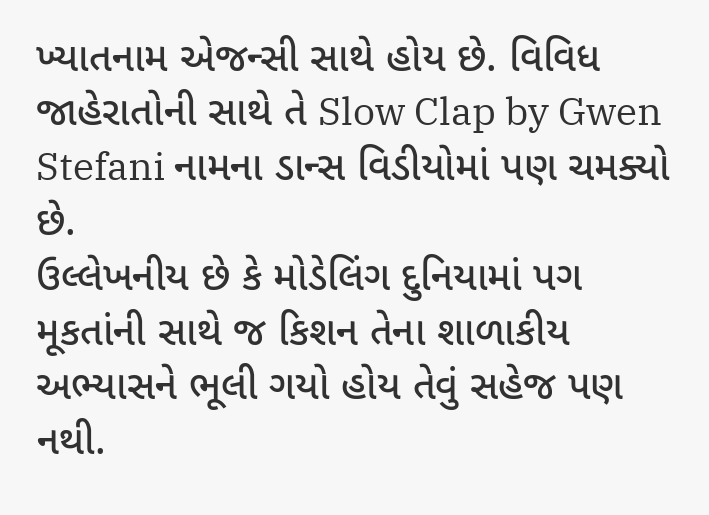ખ્યાતનામ એજન્સી સાથે હોય છે. વિવિધ જાહેરાતોની સાથે તે Slow Clap by Gwen Stefani નામના ડાન્સ વિડીયોમાં પણ ચમક્યો છે.
ઉલ્લેખનીય છે કે મોડેલિંગ દુનિયામાં પગ મૂકતાંની સાથે જ કિશન તેના શાળાકીય અભ્યાસને ભૂલી ગયો હોય તેવું સહેજ પણ નથી.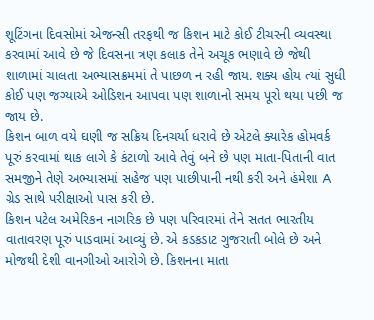શૂટિંગના દિવસોમાં એજન્સી તરફથી જ કિશન માટે કોઈ ટીચરની વ્યવસ્થા કરવામાં આવે છે જે દિવસના ત્રણ કલાક તેને અચૂક ભણાવે છે જેથી શાળામાં ચાલતા અભ્યાસક્રમમાં તે પાછળ ન રહી જાય. શક્ય હોય ત્યાં સુધી કોઈ પણ જગ્યાએ ઓડિશન આપવા પણ શાળાનો સમય પૂરો થયા પછી જ જાય છે.
કિશન બાળ વયે ઘણી જ સક્રિય દિનચર્યા ધરાવે છે એટલે ક્યારેક હોમવર્ક પૂરું કરવામાં થાક લાગે કે કંટાળો આવે તેવું બને છે પણ માતા-પિતાની વાત સમજીને તેણે અભ્યાસમાં સહેજ પણ પાછીપાની નથી કરી અને હંમેશા A ગ્રેડ સાથે પરીક્ષાઓ પાસ કરી છે.
કિશન પટેલ અમેરિકન નાગરિક છે પણ પરિવારમાં તેને સતત ભારતીય વાતાવરણ પૂરું પાડવામાં આવ્યું છે. એ કડકડાટ ગુજરાતી બોલે છે અને મોજથી દેશી વાનગીઓ આરોગે છે. કિશનના માતા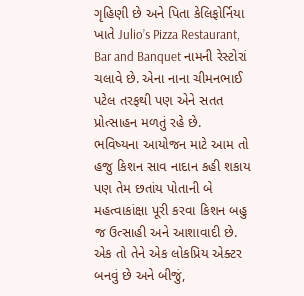ગૃહિણી છે અને પિતા કેલિફોર્નિયા ખાતે Julio’s Pizza Restaurant, Bar and Banquet નામની રેસ્ટોરાં ચલાવે છે. એના નાના ચીમનભાઈ પટેલ તરફથી પણ એને સતત પ્રોત્સાહન મળતું રહે છે.
ભવિષ્યના આયોજન માટે આમ તો હજુ કિશન સાવ નાદાન કહી શકાય પણ તેમ છતાંય પોતાની બે મહત્વાકાંક્ષા પૂરી કરવા કિશન બહુ જ ઉત્સાહી અને આશાવાદી છે. એક તો તેને એક લોકપ્રિય એક્ટર બનવું છે અને બીજું,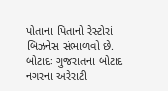પોતાના પિતાનો રેસ્ટોરાં બિઝનેસ સંભાળવો છે.
બોટાદઃ ગુજરાતના બોટાદ નગરના અરેરાટી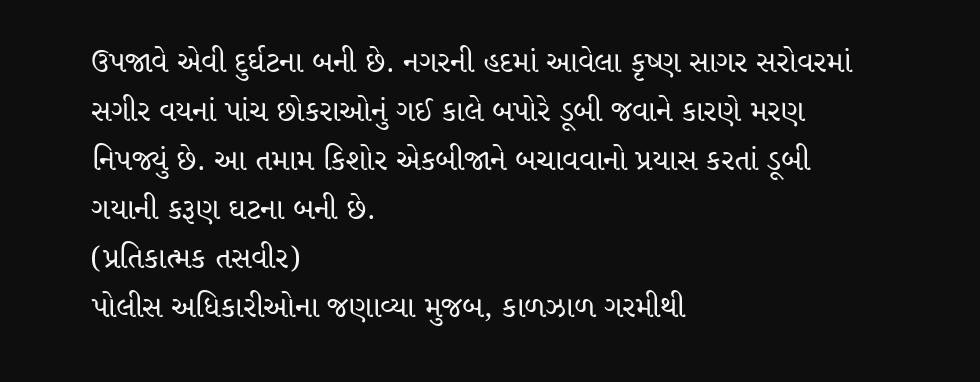ઉપજાવે એવી દુર્ઘટના બની છે. નગરની હદમાં આવેલા કૃષ્ણ સાગર સરોવરમાં સગીર વયનાં પાંચ છોકરાઓનું ગઈ કાલે બપોરે ડૂબી જવાને કારણે મરણ નિપજ્યું છે. આ તમામ કિશોર એકબીજાને બચાવવાનો પ્રયાસ કરતાં ડૂબી ગયાની કરૂણ ઘટના બની છે.
(પ્રતિકાત્મક તસવીર)
પોલીસ અધિકારીઓના જણાવ્યા મુજબ, કાળઝાળ ગરમીથી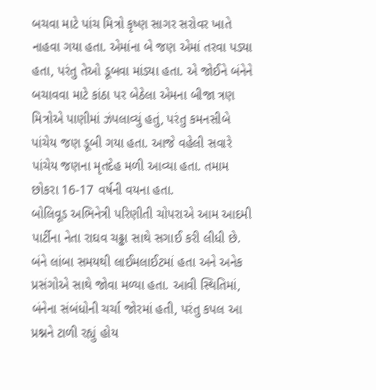બચવા માટે પાંચ મિત્રો કૃષ્ણ સાગર સરોવર ખાતે નાહવા ગયા હતા. એમાંના બે જણ એમાં તરવા પડ્યા હતા, પરંતુ તેઓ ડૂબવા માંડ્યા હતા. એ જોઈને બંનેને બચાવવા માટે કાંઠા પર બેઠેલા એમના બીજા ત્રણ મિત્રોએ પાણીમાં ઝંપલાવ્યું હતું, પરંતુ કમનસીબે પાંચેય જણ ડૂબી ગયા હતા. આજે વહેલી સવારે પાંચેય જણના મૃતદેહ મળી આવ્યા હતા. તમામ છોકરા 16-17 વર્ષની વયના હતા.
બોલિવૂડ અભિનેત્રી પરિણીતી ચોપરાએ આમ આદમી પાર્ટીના નેતા રાઘવ ચઢ્ઢા સાથે સગાઈ કરી લીધી છે. બંને લાંબા સમયથી લાઈમલાઈટમાં હતા અને અનેક પ્રસંગોએ સાથે જોવા મળ્યા હતા. આવી સ્થિતિમાં, બંનેના સંબંધોની ચર્ચા જોરમાં હતી, પરંતુ કપલ આ પ્રશ્નને ટાળી રહ્યું હોય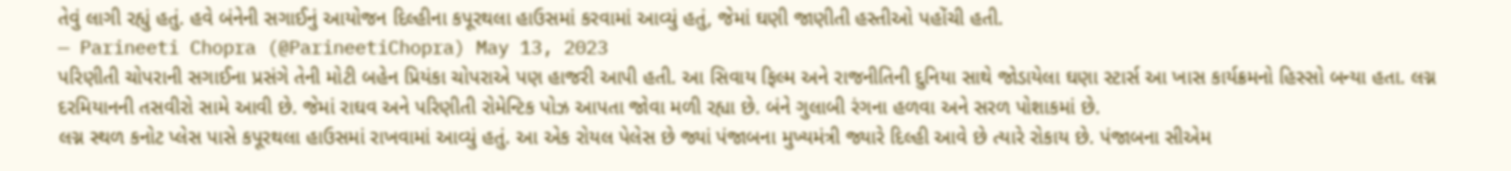તેવું લાગી રહ્યું હતું. હવે બંનેની સગાઈનું આયોજન દિલ્હીના કપૂરથલા હાઉસમાં કરવામાં આવ્યું હતું, જેમાં ઘણી જાણીતી હસ્તીઓ પહોંચી હતી.
— Parineeti Chopra (@ParineetiChopra) May 13, 2023
પરિણીતી ચોપરાની સગાઈના પ્રસંગે તેની મોટી બહેન પ્રિયંકા ચોપરાએ પણ હાજરી આપી હતી. આ સિવાય ફિલ્મ અને રાજનીતિની દુનિયા સાથે જોડાયેલા ઘણા સ્ટાર્સ આ ખાસ કાર્યક્રમનો હિસ્સો બન્યા હતા. લગ્ન દરમિયાનની તસવીરો સામે આવી છે. જેમાં રાઘવ અને પરિણીતી રોમેન્ટિક પોઝ આપતા જોવા મળી રહ્યા છે. બંને ગુલાબી રંગના હળવા અને સરળ પોશાકમાં છે.
લગ્ન સ્થળ કનોટ પ્લેસ પાસે કપૂરથલા હાઉસમાં રાખવામાં આવ્યું હતું. આ એક રોયલ પેલેસ છે જ્યાં પંજાબના મુખ્યમંત્રી જ્યારે દિલ્હી આવે છે ત્યારે રોકાય છે. પંજાબના સીએમ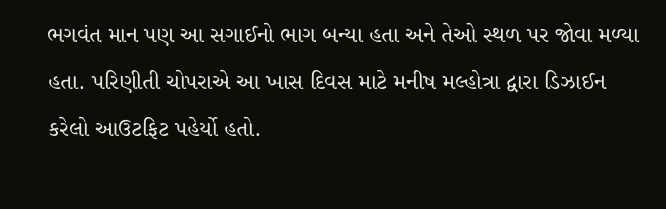ભગવંત માન પણ આ સગાઈનો ભાગ બન્યા હતા અને તેઓ સ્થળ પર જોવા મળ્યા હતા. પરિણીતી ચોપરાએ આ ખાસ દિવસ માટે મનીષ મલ્હોત્રા દ્વારા ડિઝાઈન કરેલો આઉટફિટ પહેર્યો હતો.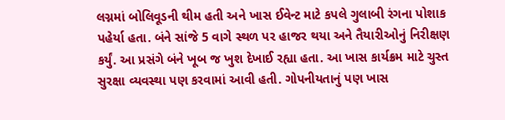લગ્નમાં બોલિવૂડની થીમ હતી અને ખાસ ઈવેન્ટ માટે કપલે ગુલાબી રંગના પોશાક પહેર્યા હતા. બંને સાંજે 5 વાગે સ્થળ પર હાજર થયા અને તૈયારીઓનું નિરીક્ષણ કર્યું. આ પ્રસંગે બંને ખૂબ જ ખુશ દેખાઈ રહ્યા હતા. આ ખાસ કાર્યક્રમ માટે ચુસ્ત સુરક્ષા વ્યવસ્થા પણ કરવામાં આવી હતી. ગોપનીયતાનું પણ ખાસ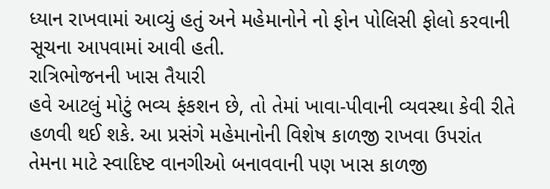ધ્યાન રાખવામાં આવ્યું હતું અને મહેમાનોને નો ફોન પોલિસી ફોલો કરવાની સૂચના આપવામાં આવી હતી.
રાત્રિભોજનની ખાસ તૈયારી
હવે આટલું મોટું ભવ્ય ફંકશન છે, તો તેમાં ખાવા-પીવાની વ્યવસ્થા કેવી રીતે હળવી થઈ શકે. આ પ્રસંગે મહેમાનોની વિશેષ કાળજી રાખવા ઉપરાંત તેમના માટે સ્વાદિષ્ટ વાનગીઓ બનાવવાની પણ ખાસ કાળજી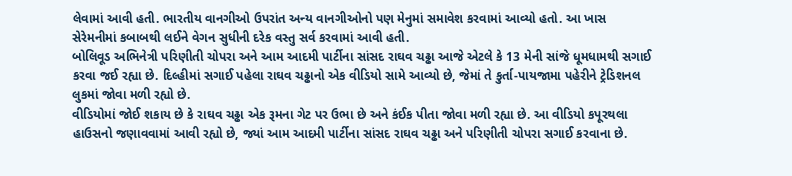લેવામાં આવી હતી. ભારતીય વાનગીઓ ઉપરાંત અન્ય વાનગીઓનો પણ મેનુમાં સમાવેશ કરવામાં આવ્યો હતો. આ ખાસ સેરેમનીમાં કબાબથી લઈને વેગન સુધીની દરેક વસ્તુ સર્વ કરવામાં આવી હતી.
બોલિવૂડ અભિનેત્રી પરિણીતી ચોપરા અને આમ આદમી પાર્ટીના સાંસદ રાઘવ ચઢ્ઢા આજે એટલે કે 13 મેની સાંજે ધૂમધામથી સગાઈ કરવા જઈ રહ્યા છે. દિલ્હીમાં સગાઈ પહેલા રાઘવ ચઢ્ઢાનો એક વીડિયો સામે આવ્યો છે, જેમાં તે કુર્તા-પાયજામા પહેરીને ટ્રેડિશનલ લુકમાં જોવા મળી રહ્યો છે.
વીડિયોમાં જોઈ શકાય છે કે રાઘવ ચઢ્ઢા એક રૂમના ગેટ પર ઉભા છે અને કંઈક પીતા જોવા મળી રહ્યા છે. આ વીડિયો કપૂરથલા હાઉસનો જણાવવામાં આવી રહ્યો છે, જ્યાં આમ આદમી પાર્ટીના સાંસદ રાઘવ ચઢ્ઢા અને પરિણીતી ચોપરા સગાઈ કરવાના છે.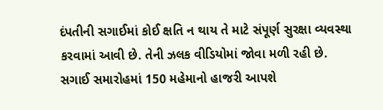દંપતીની સગાઈમાં કોઈ ક્ષતિ ન થાય તે માટે સંપૂર્ણ સુરક્ષા વ્યવસ્થા કરવામાં આવી છે. તેની ઝલક વીડિયોમાં જોવા મળી રહી છે.
સગાઈ સમારોહમાં 150 મહેમાનો હાજરી આપશે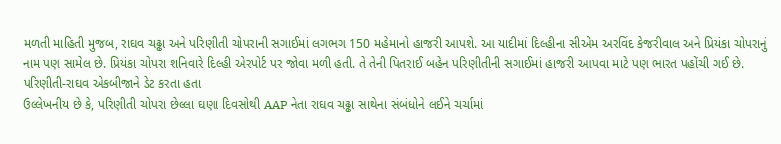મળતી માહિતી મુજબ, રાઘવ ચઢ્ઢા અને પરિણીતી ચોપરાની સગાઈમાં લગભગ 150 મહેમાનો હાજરી આપશે. આ યાદીમાં દિલ્હીના સીએમ અરવિંદ કેજરીવાલ અને પ્રિયંકા ચોપરાનું નામ પણ સામેલ છે. પ્રિયંકા ચોપરા શનિવારે દિલ્હી એરપોર્ટ પર જોવા મળી હતી. તે તેની પિતરાઈ બહેન પરિણીતીની સગાઈમાં હાજરી આપવા માટે પણ ભારત પહોંચી ગઈ છે.
પરિણીતી-રાઘવ એકબીજાને ડેટ કરતા હતા
ઉલ્લેખનીય છે કે, પરિણીતી ચોપરા છેલ્લા ઘણા દિવસોથી AAP નેતા રાઘવ ચઢ્ઢા સાથેના સંબંધોને લઈને ચર્ચામાં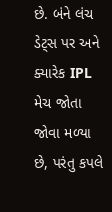છે. બંને લંચ ડેટ્સ પર અને ક્યારેક IPL મેચ જોતા જોવા મળ્યા છે, પરંતુ કપલે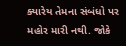ક્યારેય તેમના સંબંધો પર મહોર મારી નથી. જોકે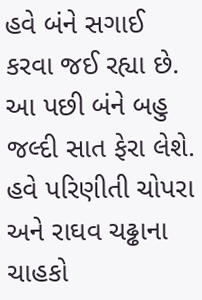હવે બંને સગાઈ કરવા જઈ રહ્યા છે. આ પછી બંને બહુ જલ્દી સાત ફેરા લેશે. હવે પરિણીતી ચોપરા અને રાઘવ ચઢ્ઢાના ચાહકો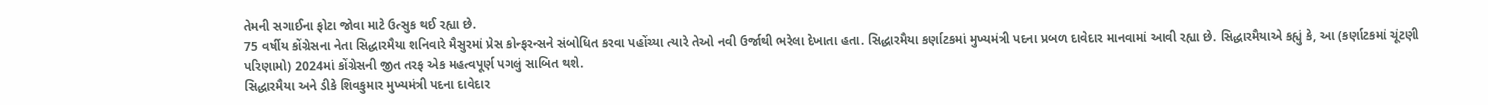તેમની સગાઈના ફોટા જોવા માટે ઉત્સુક થઈ રહ્યા છે.
75 વર્ષીય કોંગ્રેસના નેતા સિદ્ધારમૈયા શનિવારે મૈસુરમાં પ્રેસ કોન્ફરન્સને સંબોધિત કરવા પહોંચ્યા ત્યારે તેઓ નવી ઉર્જાથી ભરેલા દેખાતા હતા. સિદ્ધારમૈયા કર્ણાટકમાં મુખ્યમંત્રી પદના પ્રબળ દાવેદાર માનવામાં આવી રહ્યા છે. સિદ્ધારમૈયાએ કહ્યું કે, આ (કર્ણાટકમાં ચૂંટણી પરિણામો) 2024માં કોંગ્રેસની જીત તરફ એક મહત્વપૂર્ણ પગલું સાબિત થશે.
સિદ્ધારમૈયા અને ડીકે શિવકુમાર મુખ્યમંત્રી પદના દાવેદાર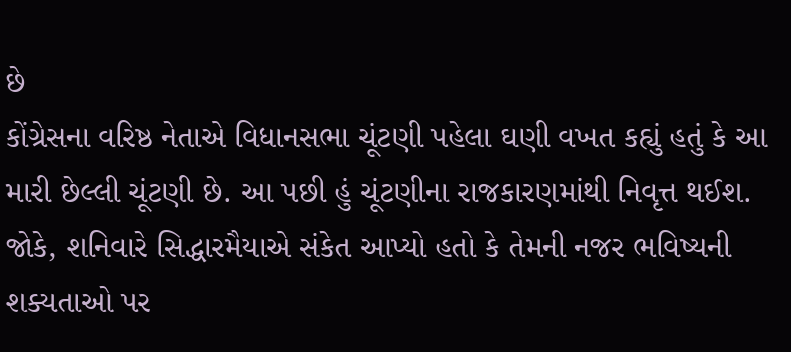છે
કોંગ્રેસના વરિષ્ઠ નેતાએ વિધાનસભા ચૂંટણી પહેલા ઘણી વખત કહ્યું હતું કે આ મારી છેલ્લી ચૂંટણી છે. આ પછી હું ચૂંટણીના રાજકારણમાંથી નિવૃત્ત થઈશ. જોકે, શનિવારે સિદ્ધારમૈયાએ સંકેત આપ્યો હતો કે તેમની નજર ભવિષ્યની શક્યતાઓ પર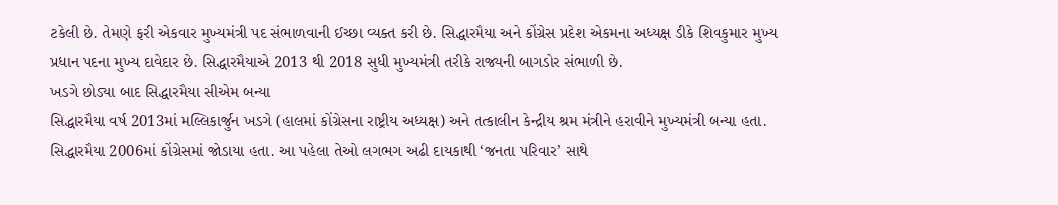ટકેલી છે. તેમણે ફરી એકવાર મુખ્યમંત્રી પદ સંભાળવાની ઈચ્છા વ્યક્ત કરી છે. સિદ્ધારમૈયા અને કોંગ્રેસ પ્રદેશ એકમના અધ્યક્ષ ડીકે શિવકુમાર મુખ્ય પ્રધાન પદના મુખ્ય દાવેદાર છે. સિદ્ધારમૈયાએ 2013 થી 2018 સુધી મુખ્યમંત્રી તરીકે રાજ્યની બાગડોર સંભાળી છે.
ખડગે છોડ્યા બાદ સિદ્ધારમૈયા સીએમ બન્યા
સિદ્ધારમૈયા વર્ષ 2013માં મલ્લિકાર્જુન ખડગે (હાલમાં કોંગ્રેસના રાષ્ટ્રીય અધ્યક્ષ) અને તત્કાલીન કેન્દ્રીય શ્રમ મંત્રીને હરાવીને મુખ્યમંત્રી બન્યા હતા. સિદ્ધારમૈયા 2006માં કોંગ્રેસમાં જોડાયા હતા. આ પહેલા તેઓ લગભગ અઢી દાયકાથી ‘જનતા પરિવાર’ સાથે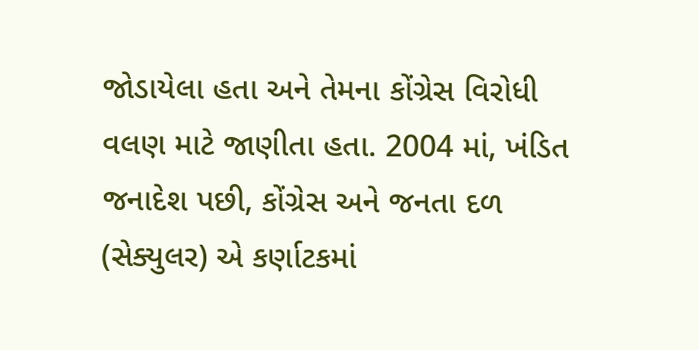જોડાયેલા હતા અને તેમના કોંગ્રેસ વિરોધી વલણ માટે જાણીતા હતા. 2004 માં, ખંડિત જનાદેશ પછી, કોંગ્રેસ અને જનતા દળ (સેક્યુલર) એ કર્ણાટકમાં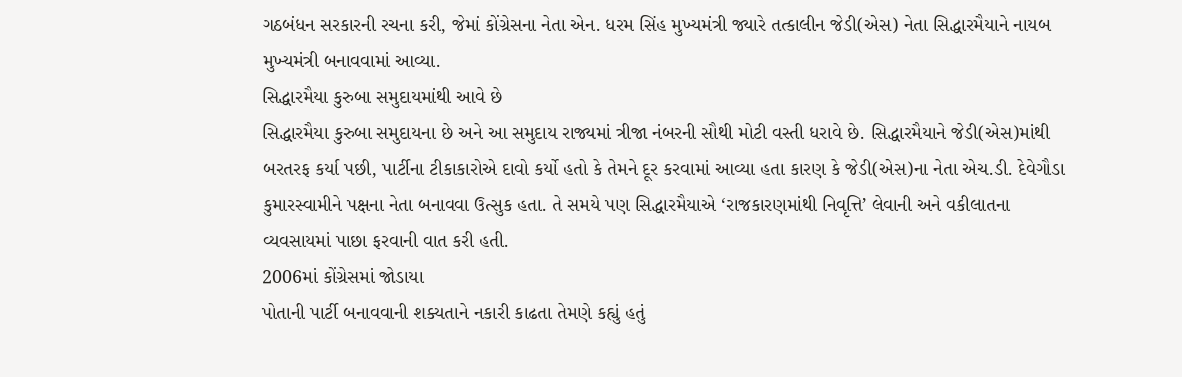ગઠબંધન સરકારની રચના કરી, જેમાં કોંગ્રેસના નેતા એન. ધરમ સિંહ મુખ્યમંત્રી જ્યારે તત્કાલીન જેડી(એસ) નેતા સિદ્ધારમૈયાને નાયબ મુખ્યમંત્રી બનાવવામાં આવ્યા.
સિદ્ધારમૈયા કુરુબા સમુદાયમાંથી આવે છે
સિદ્ધારમૈયા કુરુબા સમુદાયના છે અને આ સમુદાય રાજ્યમાં ત્રીજા નંબરની સૌથી મોટી વસ્તી ધરાવે છે. સિદ્ધારમૈયાને જેડી(એસ)માંથી બરતરફ કર્યા પછી, પાર્ટીના ટીકાકારોએ દાવો કર્યો હતો કે તેમને દૂર કરવામાં આવ્યા હતા કારણ કે જેડી(એસ)ના નેતા એચ.ડી. દેવેગૌડા કુમારસ્વામીને પક્ષના નેતા બનાવવા ઉત્સુક હતા. તે સમયે પણ સિદ્ધારમૈયાએ ‘રાજકારણમાંથી નિવૃત્તિ’ લેવાની અને વકીલાતના વ્યવસાયમાં પાછા ફરવાની વાત કરી હતી.
2006માં કોંગ્રેસમાં જોડાયા
પોતાની પાર્ટી બનાવવાની શક્યતાને નકારી કાઢતા તેમણે કહ્યું હતું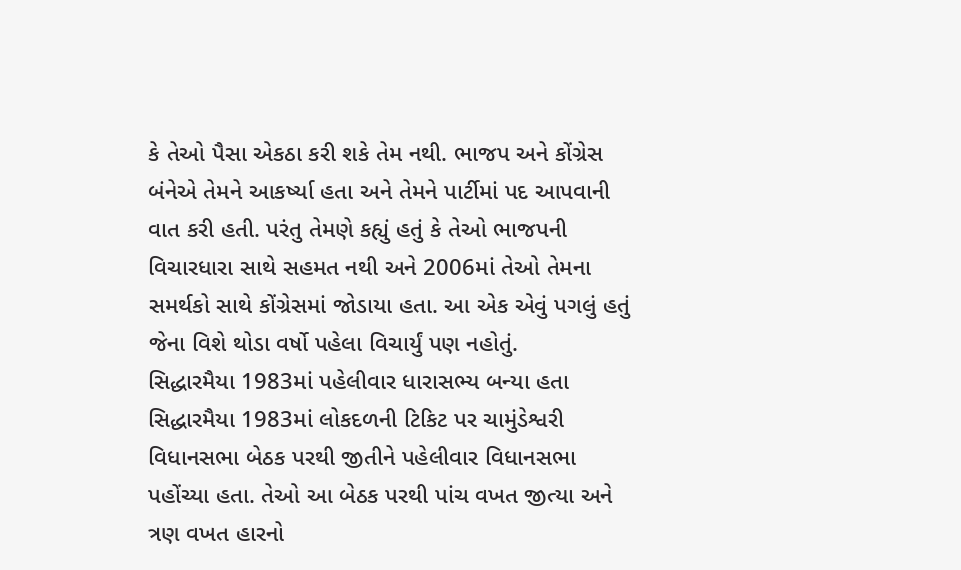કે તેઓ પૈસા એકઠા કરી શકે તેમ નથી. ભાજપ અને કોંગ્રેસ બંનેએ તેમને આકર્ષ્યા હતા અને તેમને પાર્ટીમાં પદ આપવાની વાત કરી હતી. પરંતુ તેમણે કહ્યું હતું કે તેઓ ભાજપની વિચારધારા સાથે સહમત નથી અને 2006માં તેઓ તેમના સમર્થકો સાથે કોંગ્રેસમાં જોડાયા હતા. આ એક એવું પગલું હતું જેના વિશે થોડા વર્ષો પહેલા વિચાર્યું પણ નહોતું.
સિદ્ધારમૈયા 1983માં પહેલીવાર ધારાસભ્ય બન્યા હતા
સિદ્ધારમૈયા 1983માં લોકદળની ટિકિટ પર ચામુંડેશ્વરી વિધાનસભા બેઠક પરથી જીતીને પહેલીવાર વિધાનસભા પહોંચ્યા હતા. તેઓ આ બેઠક પરથી પાંચ વખત જીત્યા અને ત્રણ વખત હારનો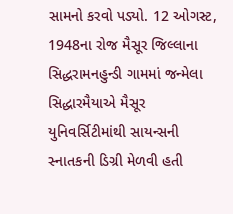સામનો કરવો પડ્યો. 12 ઓગસ્ટ, 1948ના રોજ મૈસૂર જિલ્લાના સિદ્ધરામનહુન્ડી ગામમાં જન્મેલા સિદ્ધારમૈયાએ મૈસૂર યુનિવર્સિટીમાંથી સાયન્સની સ્નાતકની ડિગ્રી મેળવી હતી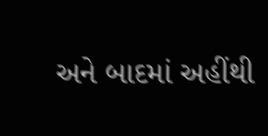અને બાદમાં અહીંથી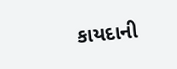કાયદાની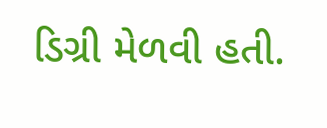ડિગ્રી મેળવી હતી.